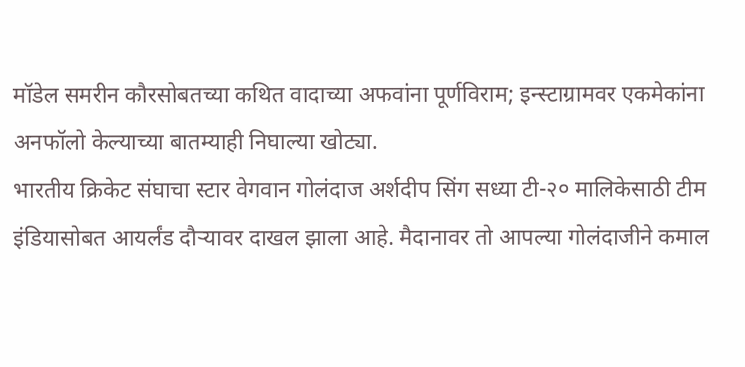मॉडेल समरीन कौरसोबतच्या कथित वादाच्या अफवांना पूर्णविराम; इन्स्टाग्रामवर एकमेकांना अनफॉलो केल्याच्या बातम्याही निघाल्या खोट्या.
भारतीय क्रिकेट संघाचा स्टार वेगवान गोलंदाज अर्शदीप सिंग सध्या टी-२० मालिकेसाठी टीम इंडियासोबत आयर्लंड दौऱ्यावर दाखल झाला आहे. मैदानावर तो आपल्या गोलंदाजीने कमाल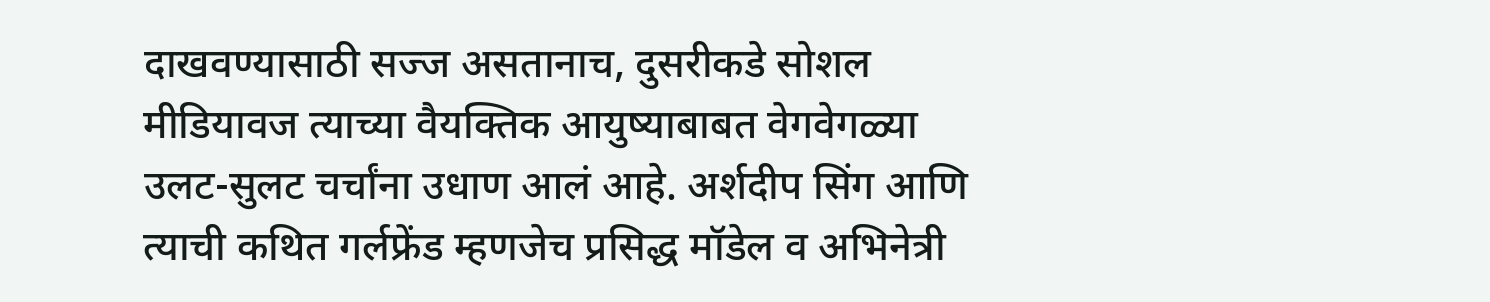दाखवण्यासाठी सज्ज असतानाच, दुसरीकडे सोशल मीडियावज त्याच्या वैयक्तिक आयुष्याबाबत वेगवेगळ्या उलट-सुलट चर्चांना उधाण आलं आहे. अर्शदीप सिंग आणि त्याची कथित गर्लफ्रेंड म्हणजेच प्रसिद्ध मॉडेल व अभिनेत्री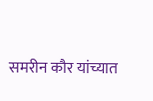समरीन कौर यांच्यात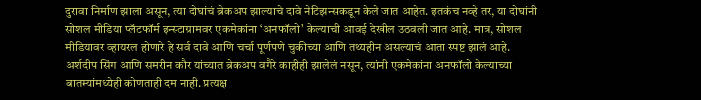दुरावा निर्माण झाला असून, त्या दोघांचं ब्रेकअप झाल्याचे दावे नेटिझन्सकडून केले जात आहेत. इतकंच नव्हे तर, या दोघांनी सोशल मीडिया प्लॅटफॉर्म इन्स्टाग्रामवर एकमेकांना ‘अनफॉलो’ केल्याची आवई देखील उठवली जात आहे. मात्र, सोशल मीडियावर व्हायरल होणारे हे सर्व दावे आणि चर्चा पूर्णपणे चुकीच्या आणि तथ्यहीन असल्याचं आता स्पष्ट झालं आहे.
अर्शदीप सिंग आणि समरीन कौर यांच्यात ब्रेकअप वगैरे काहीही झालेलं नसून, त्यांनी एकमेकांना अनफॉलो केल्याच्या बातम्यांमध्येही कोणताही दम नाही. प्रत्यक्ष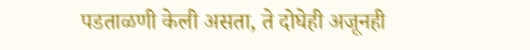पडताळणी केली असता, ते दोघेही अजूनही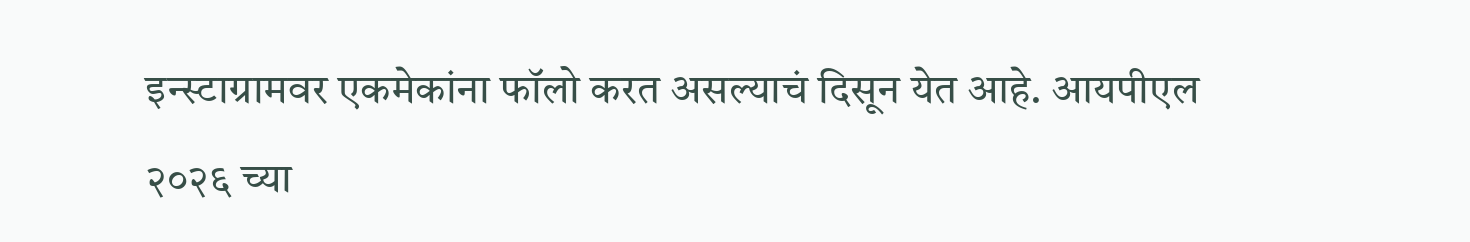इन्स्टाग्रामवर एकमेकांना फॉलो करत असल्याचं दिसून येत आहे. आयपीएल २०२६ च्या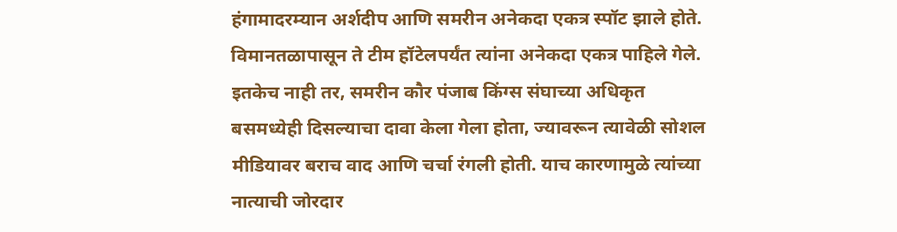हंगामादरम्यान अर्शदीप आणि समरीन अनेकदा एकत्र स्पॉट झाले होते. विमानतळापासून ते टीम हॉटेलपर्यंत त्यांना अनेकदा एकत्र पाहिले गेले. इतकेच नाही तर, समरीन कौर पंजाब किंग्स संघाच्या अधिकृत बसमध्येही दिसल्याचा दावा केला गेला होता, ज्यावरून त्यावेळी सोशल मीडियावर बराच वाद आणि चर्चा रंगली होती. याच कारणामुळे त्यांच्या नात्याची जोरदार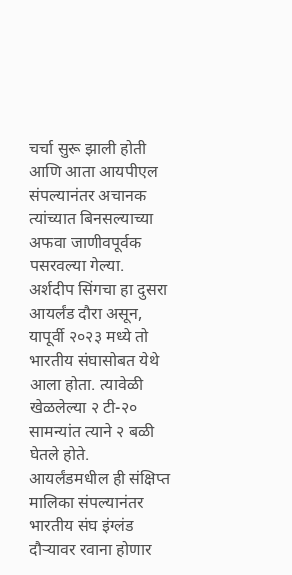चर्चा सुरू झाली होती आणि आता आयपीएल संपल्यानंतर अचानक त्यांच्यात बिनसल्याच्या अफवा जाणीवपूर्वक पसरवल्या गेल्या.
अर्शदीप सिंगचा हा दुसरा आयर्लंड दौरा असून, यापूर्वी २०२३ मध्ये तो भारतीय संघासोबत येथे आला होता. त्यावेळी खेळलेल्या २ टी-२० सामन्यांत त्याने २ बळी घेतले होते. आयर्लंडमधील ही संक्षिप्त मालिका संपल्यानंतर भारतीय संघ इंग्लंड दौऱ्यावर रवाना होणार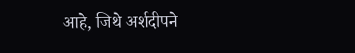आहे, जिथे अर्शदीपने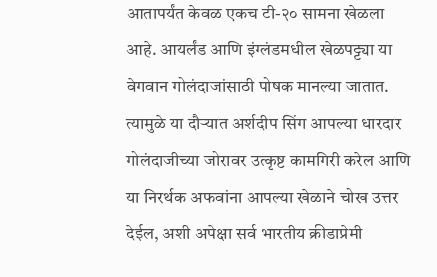आतापर्यंत केवळ एकच टी-२० सामना खेळला आहे. आयर्लंड आणि इंग्लंडमधील खेळपट्ट्या या वेगवान गोलंदाजांसाठी पोषक मानल्या जातात. त्यामुळे या दौऱ्यात अर्शदीप सिंग आपल्या धारदार गोलंदाजीच्या जोरावर उत्कृष्ट कामगिरी करेल आणि या निरर्थक अफवांना आपल्या खेळाने चोख उत्तर देईल, अशी अपेक्षा सर्व भारतीय क्रीडाप्रेमी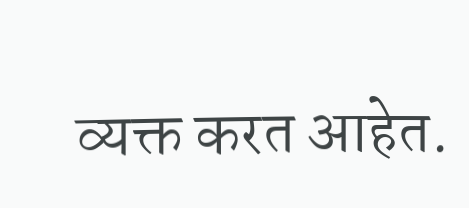व्यक्त करत आहेत.